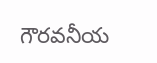గౌరవనీయ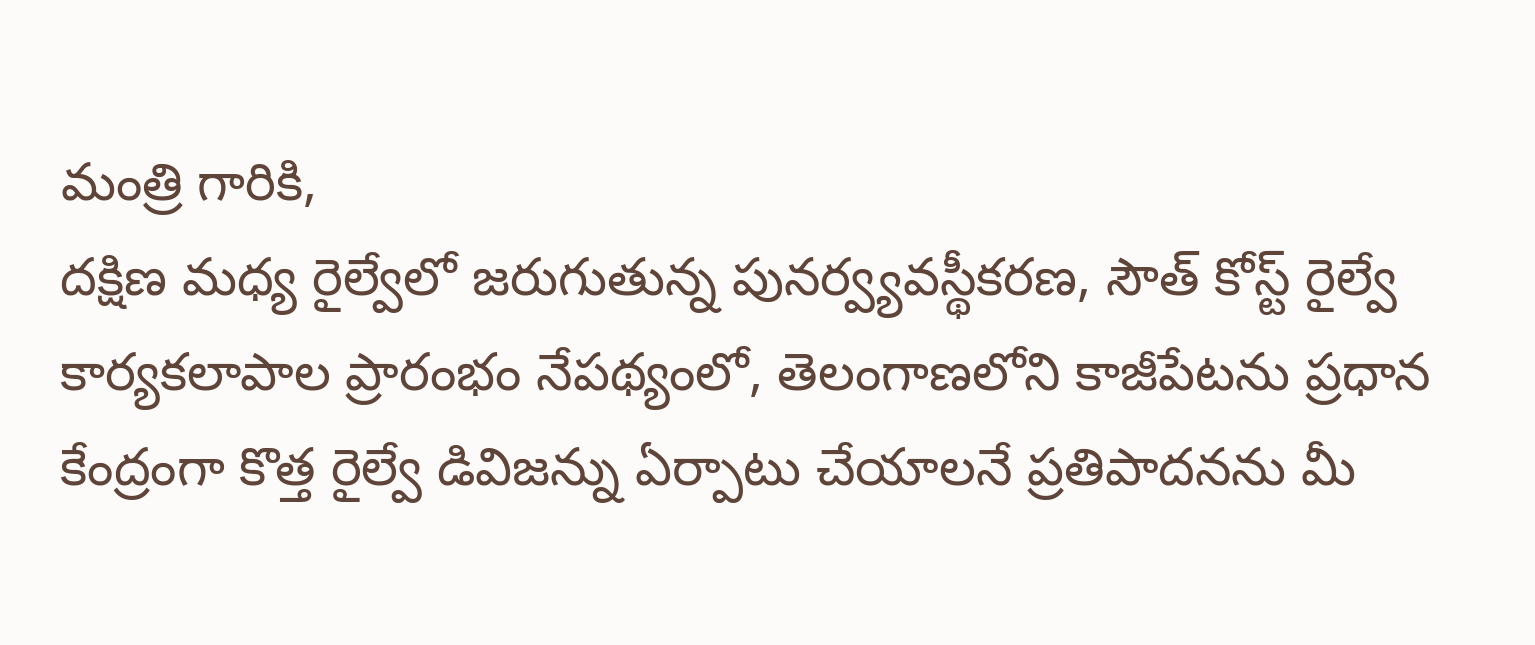మంత్రి గారికి,
దక్షిణ మధ్య రైల్వేలో జరుగుతున్న పునర్వ్యవస్థీకరణ, సౌత్ కోస్ట్ రైల్వే కార్యకలాపాల ప్రారంభం నేపథ్యంలో, తెలంగాణలోని కాజీపేటను ప్రధాన కేంద్రంగా కొత్త రైల్వే డివిజన్ను ఏర్పాటు చేయాలనే ప్రతిపాదనను మీ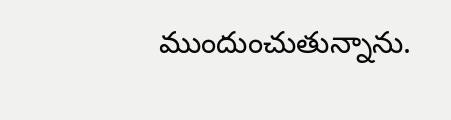ముందుంచుతున్నాను.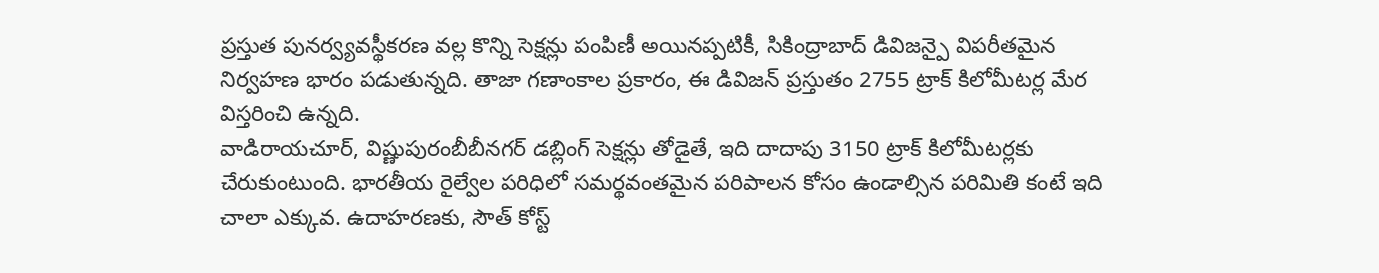ప్రస్తుత పునర్వ్యవస్థీకరణ వల్ల కొన్ని సెక్షన్లు పంపిణీ అయినప్పటికీ, సికింద్రాబాద్ డివిజన్పై విపరీతమైన నిర్వహణ భారం పడుతున్నది. తాజా గణాంకాల ప్రకారం, ఈ డివిజన్ ప్రస్తుతం 2755 ట్రాక్ కిలోమీటర్ల మేర విస్తరించి ఉన్నది.
వాడిరాయచూర్, విష్ణుపురంబీబీనగర్ డబ్లింగ్ సెక్షన్లు తోడైతే, ఇది దాదాపు 3150 ట్రాక్ కిలోమీటర్లకు చేరుకుంటుంది. భారతీయ రైల్వేల పరిధిలో సమర్థవంతమైన పరిపాలన కోసం ఉండాల్సిన పరిమితి కంటే ఇది చాలా ఎక్కువ. ఉదాహరణకు, సౌత్ కోస్ట్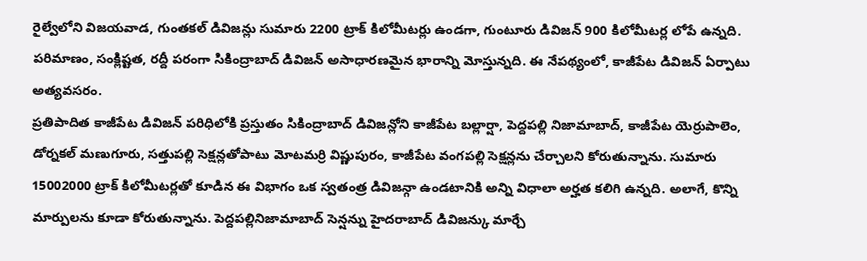రైల్వేలోని విజయవాడ, గుంతకల్ డివిజన్లు సుమారు 2200 ట్రాక్ కిలోమీటర్లు ఉండగా, గుంటూరు డివిజన్ 900 కిలోమీటర్ల లోపే ఉన్నది. పరిమాణం, సంక్లిష్టత, రద్దీ పరంగా సికింద్రాబాద్ డివిజన్ అసాధారణమైన భారాన్ని మోస్తున్నది. ఈ నేపథ్యంలో, కాజీపేట డివిజన్ ఏర్పాటు అత్యవసరం.
ప్రతిపాదిత కాజీపేట డివిజన్ పరిధిలోకి ప్రస్తుతం సికింద్రాబాద్ డివిజన్లోని కాజీపేట బల్లార్షా, పెద్దపల్లి నిజామాబాద్, కాజీపేట యెర్రుపాలెం, డోర్నకల్ మణుగూరు, సత్తుపల్లి సెక్షన్లతోపాటు మోటమర్రి విష్ణుపురం, కాజీపేట వంగపల్లి సెక్షన్లను చేర్చాలని కోరుతున్నాను. సుమారు 15002000 ట్రాక్ కిలోమీటర్లతో కూడిన ఈ విభాగం ఒక స్వతంత్ర డివిజన్గా ఉండటానికి అన్ని విధాలా అర్హత కలిగి ఉన్నది. అలాగే, కొన్ని మార్పులను కూడా కోరుతున్నాను. పెద్దపల్లినిజామాబాద్ సెన్షన్ను హైదరాబాద్ డివిజన్కు మార్చే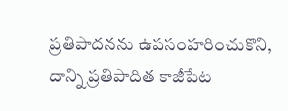ప్రతిపాదనను ఉపసంహరించుకొని, దాన్ని ప్రతిపాదిత కాజీపేట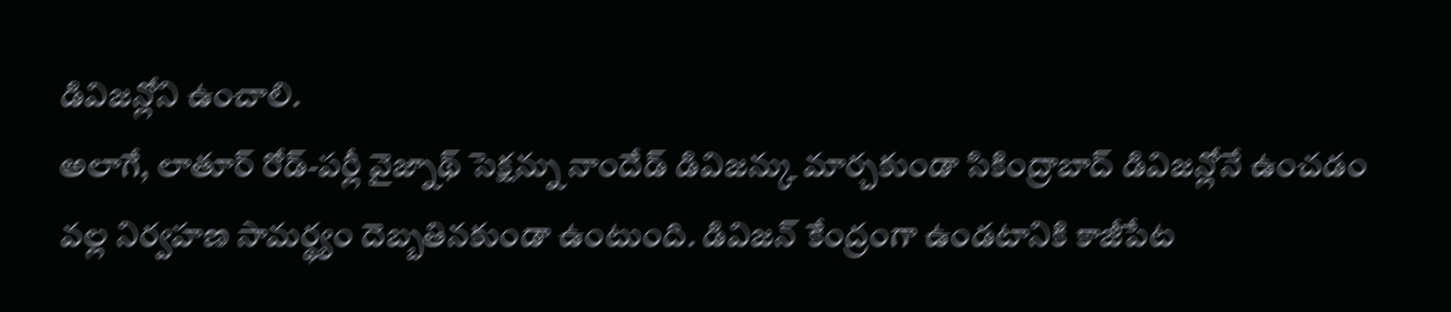డివిజన్లోని ఉంచాలి.
అలాగే, లాతూర్ రోడ్-పర్లీ వైజ్నాథ్ సెక్షన్ను నాందేడ్ డివిజన్కు మార్చకుండా సికింద్రాబాద్ డివిజన్లోనే ఉంచడం వల్ల నిర్వహణ సామర్థ్యం దెబ్బతినకుండా ఉంటుంది. డివిజన్ కేంద్రంగా ఉండటానికి కాజీపేట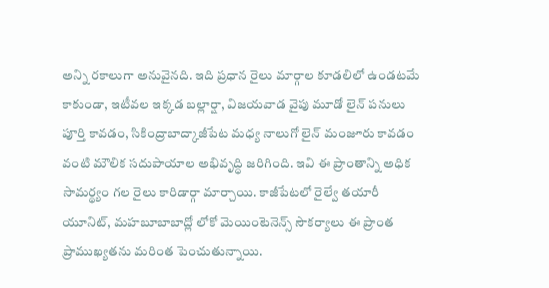అన్ని రకాలుగా అనువైనది. ఇది ప్రధాన రైలు మార్గాల కూడలిలో ఉండటమే కాకుండా, ఇటీవల ఇక్కడ బల్లార్షా, విజయవాడ వైపు మూడో లైన్ పనులు పూర్తి కావడం, సికింద్రాబాద్కాజీపేట మధ్య నాలుగో లైన్ మంజూరు కావడం వంటి మౌలిక సదుపాయాల అభివృద్ధి జరిగింది. ఇవి ఈ ప్రాంతాన్ని అధిక సామర్థ్యం గల రైలు కారిడార్గా మార్చాయి. కాజీపేటలో రైల్వే తయారీ యూనిట్, మహబూబాబాద్లో లోకో మెయింటెనెన్స్ సౌకర్యాలు ఈ ప్రాంత ప్రాముఖ్యతను మరింత పెంచుతున్నాయి.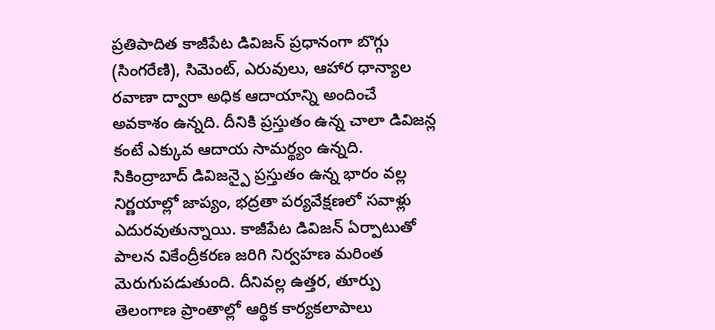ప్రతిపాదిత కాజీపేట డివిజన్ ప్రధానంగా బొగ్గు (సింగరేణి), సిమెంట్, ఎరువులు, ఆహార ధాన్యాల రవాణా ద్వారా అధిక ఆదాయాన్ని అందించే అవకాశం ఉన్నది. దీనికి ప్రస్తుతం ఉన్న చాలా డివిజన్ల కంటే ఎక్కువ ఆదాయ సామర్థ్యం ఉన్నది. సికింద్రాబాద్ డివిజన్పై ప్రస్తుతం ఉన్న భారం వల్ల నిర్ణయాల్లో జాప్యం, భద్రతా పర్యవేక్షణలో సవాళ్లు ఎదురవుతున్నాయి. కాజీపేట డివిజన్ ఏర్పాటుతో పాలన వికేంద్రీకరణ జరిగి నిర్వహణ మరింత మెరుగుపడుతుంది. దీనివల్ల ఉత్తర, తూర్పు తెలంగాణ ప్రాంతాల్లో ఆర్థిక కార్యకలాపాలు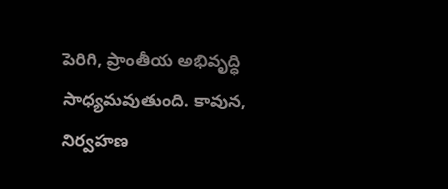పెరిగి, ప్రాంతీయ అభివృద్ధి సాధ్యమవుతుంది. కావున, నిర్వహణ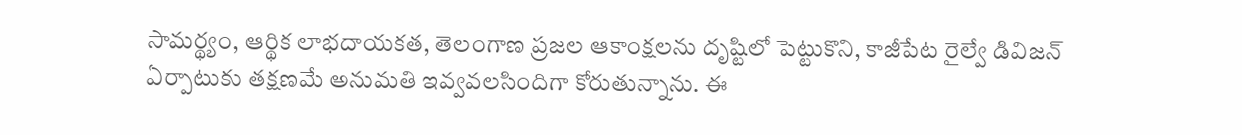సామర్థ్యం, ఆర్థిక లాభదాయకత, తెలంగాణ ప్రజల ఆకాంక్షలను దృష్టిలో పెట్టుకొని, కాజీపేట రైల్వే డివిజన్ ఏర్పాటుకు తక్షణమే అనుమతి ఇవ్వవలసిందిగా కోరుతున్నాను. ఈ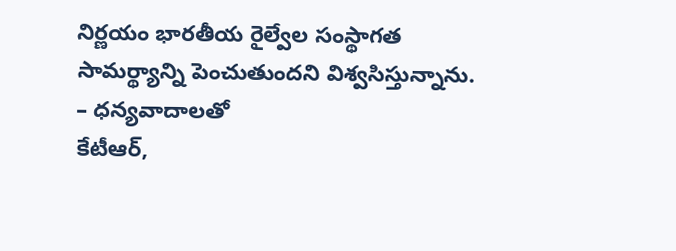నిర్ణయం భారతీయ రైల్వేల సంస్థాగత సామర్థ్యాన్ని పెంచుతుందని విశ్వసిస్తున్నాను.
– ధన్యవాదాలతో
కేటీఆర్,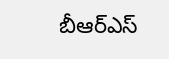బీఆర్ఎస్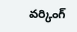వర్కింగ్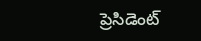ప్రెసిడెంట్